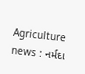Agriculture news : નર્મદા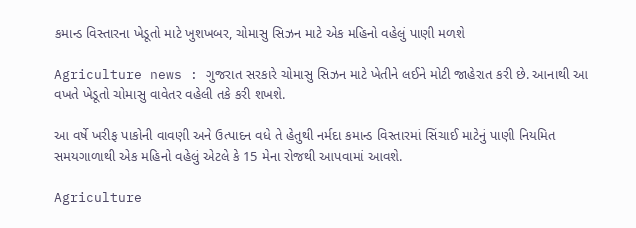કમાન્ડ વિસ્તારના ખેડૂતો માટે ખુશખબર, ચોમાસુ સિઝન માટે એક મહિનો વહેલું પાણી મળશે

Agriculture news : ગુજરાત સરકારે ચોમાસુ સિઝન માટે ખેતીને લઈને મોટી જાહેરાત કરી છે. આનાથી આ વખતે ખેડૂતો ચોમાસુ વાવેતર વહેલી તકે કરી શખશે.

આ વર્ષે ખરીફ પાકોની વાવણી અને ઉત્પાદન વધે તે હેતુથી નર્મદા કમાન્ડ વિસ્તારમાં સિંચાઈ માટેનું પાણી નિયમિત સમયગાળાથી એક મહિનો વહેલું એટલે કે 15 મેના રોજથી આપવામાં આવશે.

Agriculture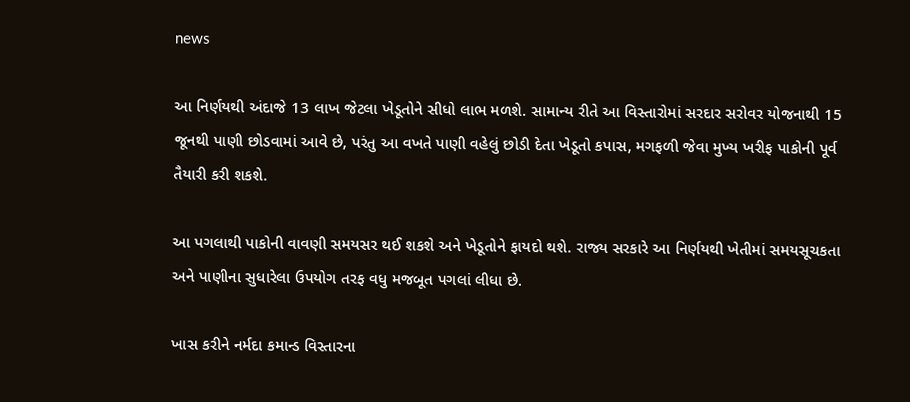news

આ નિર્ણયથી અંદાજે 13 લાખ જેટલા ખેડૂતોને સીધો લાભ મળશે. સામાન્ય રીતે આ વિસ્તારોમાં સરદાર સરોવર યોજનાથી 15 જૂનથી પાણી છોડવામાં આવે છે, પરંતુ આ વખતે પાણી વહેલું છોડી દેતા ખેડૂતો કપાસ, મગફળી જેવા મુખ્ય ખરીફ પાકોની પૂર્વ તૈયારી કરી શકશે.

આ પગલાથી પાકોની વાવણી સમયસર થઈ શકશે અને ખેડૂતોને ફાયદો થશે. રાજ્ય સરકારે આ નિર્ણયથી ખેતીમાં સમયસૂચકતા અને પાણીના સુધારેલા ઉપયોગ તરફ વધુ મજબૂત પગલાં લીધા છે.

ખાસ કરીને નર્મદા કમાન્ડ વિસ્તારના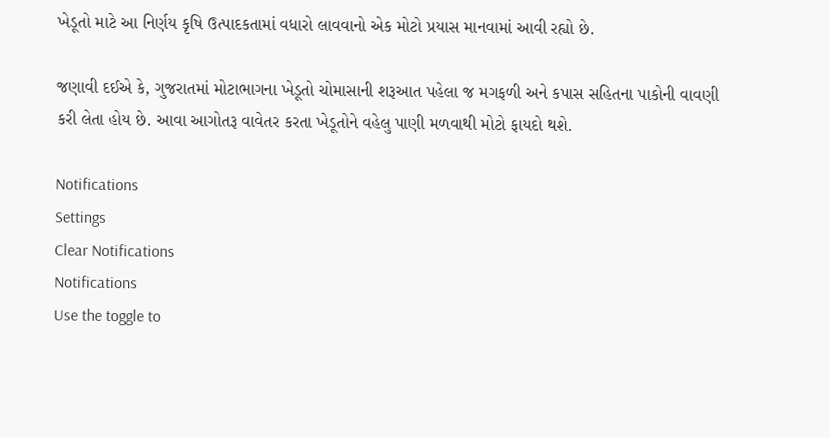ખેડૂતો માટે આ નિર્ણય કૃષિ ઉત્પાદકતામાં વધારો લાવવાનો એક મોટો પ્રયાસ માનવામાં આવી રહ્યો છે.

જણાવી દઈએ કે, ગુજરાતમાં મોટાભાગના ખેડૂતો ચોમાસાની શરૂઆત પહેલા જ મગફળી અને કપાસ સહિતના પાકોની વાવણી કરી લેતા હોય છે. આવા આગોતરૂ વાવેતર કરતા ખેડૂતોને વહેલુ પાણી મળવાથી મોટો ફાયદો થશે.

Notifications
Settings
Clear Notifications
Notifications
Use the toggle to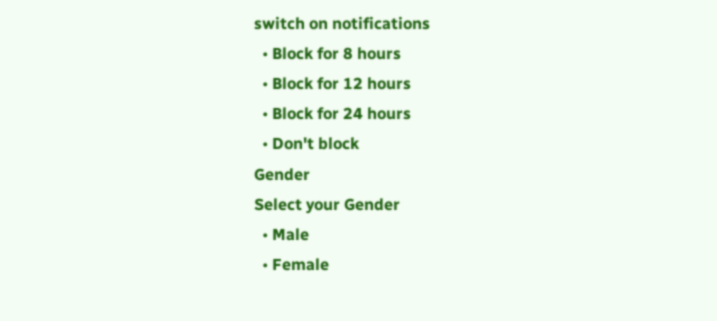switch on notifications
  • Block for 8 hours
  • Block for 12 hours
  • Block for 24 hours
  • Don't block
Gender
Select your Gender
  • Male
  • Female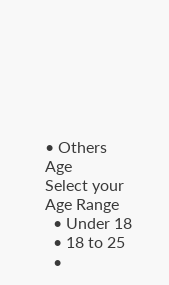• Others
Age
Select your Age Range
  • Under 18
  • 18 to 25
  •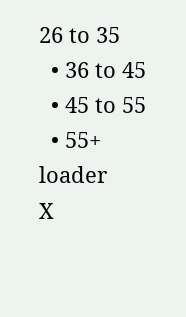26 to 35
  • 36 to 45
  • 45 to 55
  • 55+
loader
X